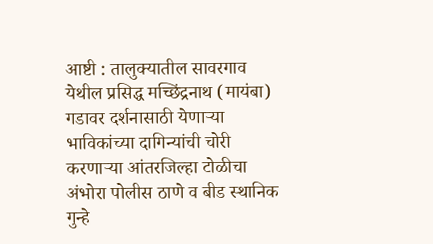आष्टी : तालुक्यातील सावरगाव येथील प्रसिद्ध मच्छिंद्रनाथ (मायंबा) गडावर दर्शनासाठी येणाऱ्या भाविकांच्या दागिन्यांची चोरी करणाऱ्या आंतरजिल्हा टोळीचा अंभोरा पोलीस ठाणे व बीड स्थानिक गुन्हे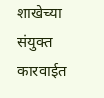शाखेच्या संयुक्त कारवाईत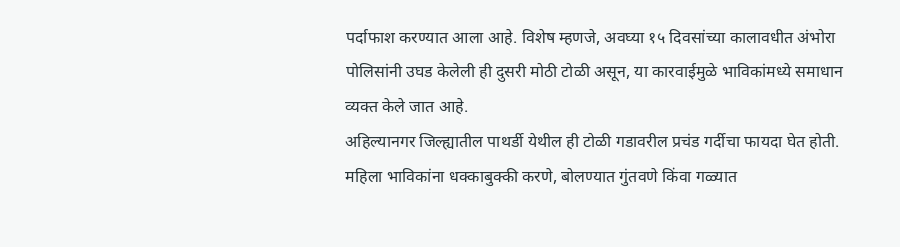पर्दाफाश करण्यात आला आहे. विशेष म्हणजे, अवघ्या १५ दिवसांच्या कालावधीत अंभोरा पोलिसांनी उघड केलेली ही दुसरी मोठी टोळी असून, या कारवाईमुळे भाविकांमध्ये समाधान व्यक्त केले जात आहे.
अहिल्यानगर जिल्ह्यातील पाथर्डी येथील ही टोळी गडावरील प्रचंड गर्दीचा फायदा घेत होती. महिला भाविकांना धक्काबुक्की करणे, बोलण्यात गुंतवणे किंवा गळ्यात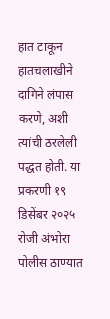हात टाकून हातचलाखीने दागिने लंपास करणे, अशी त्यांची ठरलेली पद्धत होती. या प्रकरणी १९ डिसेंबर २०२५ रोजी अंभोरा पोलीस ठाण्यात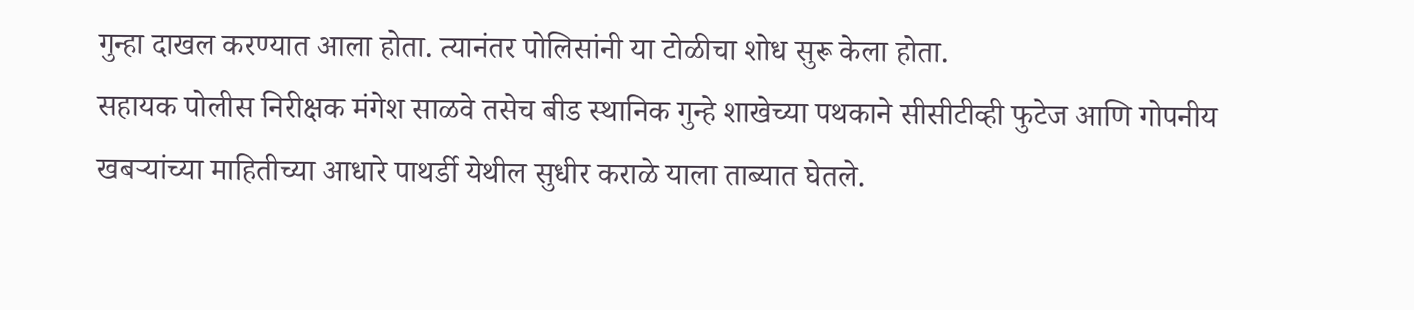गुन्हा दाखल करण्यात आला होता. त्यानंतर पोलिसांनी या टोळीचा शोध सुरू केला होता.
सहायक पोलीस निरीक्षक मंगेश साळवे तसेच बीड स्थानिक गुन्हे शाखेच्या पथकाने सीसीटीव्ही फुटेज आणि गोपनीय खबऱ्यांच्या माहितीच्या आधारे पाथर्डी येथील सुधीर कराळे याला ताब्यात घेतले.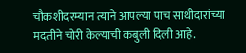चौकशीदरम्यान त्याने आपल्या पाच साथीदारांच्या मदतीने चोरी केल्याची कबुली दिली आहे.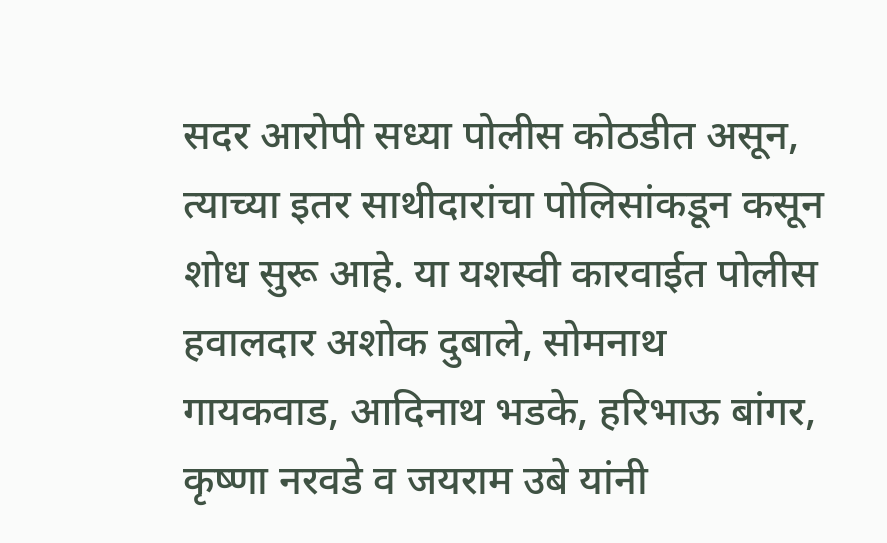सदर आरोपी सध्या पोलीस कोठडीत असून, त्याच्या इतर साथीदारांचा पोलिसांकडून कसून शोध सुरू आहे. या यशस्वी कारवाईत पोलीस हवालदार अशोक दुबाले, सोमनाथ गायकवाड, आदिनाथ भडके, हरिभाऊ बांगर, कृष्णा नरवडे व जयराम उबे यांनी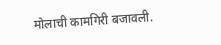मोलाची कामगिरी बजावली.